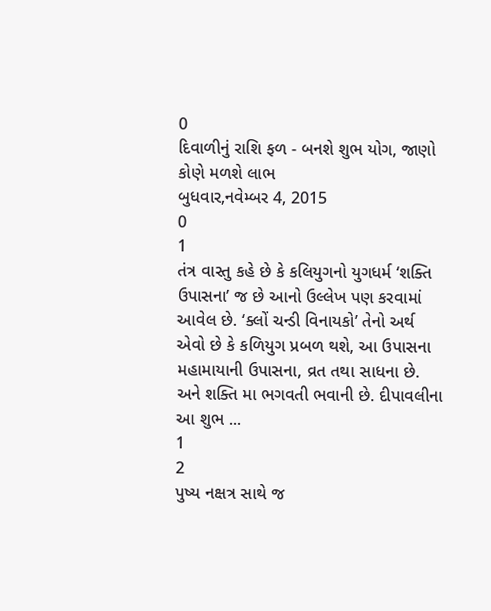0
દિવાળીનું રાશિ ફળ - બનશે શુભ યોગ, જાણો કોણે મળશે લાભ
બુધવાર,નવેમ્બર 4, 2015
0
1
તંત્ર વાસ્તુ કહે છે કે કલિયુગનો યુગધર્મ ‘શક્તિ ઉપાસના’ જ છે આનો ઉલ્લેખ પણ કરવામાં આવેલ છે. ‘ક્લોં ચન્ડી વિનાયકો’ તેનો અર્થ એવો છે કે કળિયુગ પ્રબળ થશે, આ ઉપાસના મહામાયાની ઉપાસના, વ્રત તથા સાધના છે. અને શક્તિ મા ભગવતી ભવાની છે. દીપાવલીના આ શુભ ...
1
2
પુષ્ય નક્ષત્ર સાથે જ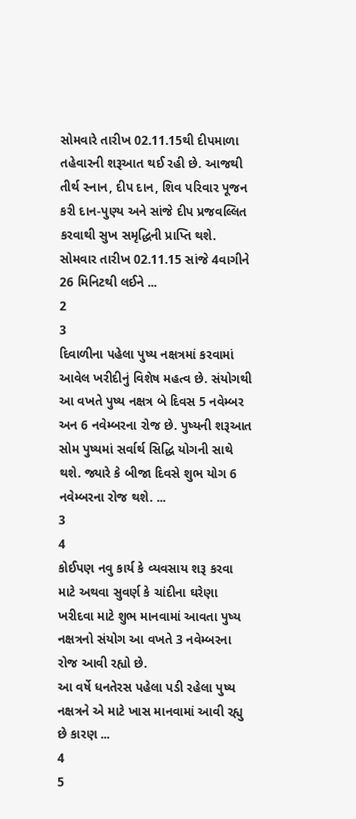સોમવારે તારીખ 02.11.15થી દીપમાળા તહેવારની શરૂઆત થઈ રહી છે. આજથી તીર્થ સ્નાન, દીપ દાન, શિવ પરિવાર પૂજન કરી દાન-પુણ્ય અને સાંજે દીપ પ્રજવલ્લિત કરવાથી સુખ સમૃદ્ધિની પ્રાપ્તિ થશે. સોમવાર તારીખ 02.11.15 સાંજે 4વાગીને 26 મિનિટથી લઈને ...
2
3
દિવાળીના પહેલા પુષ્ય નક્ષત્રમાં કરવામાં આવેલ ખરીદીનું વિશેષ મહત્વ છે. સંયોગથી આ વખતે પુષ્ય નક્ષત્ર બે દિવસ 5 નવેમ્બર અન 6 નવેમ્બરના રોજ છે. પુષ્યની શરૂઆત સોમ પુષ્યમાં સર્વાર્થ સિદ્ધિ યોગની સાથે થશે. જ્યારે કે બીજા દિવસે શુભ યોગ 6 નવેમ્બરના રોજ થશે. ...
3
4
કોઈપણ નવુ કાર્ય કે વ્યવસાય શરૂ કરવા માટે અથવા સુવર્ણ કે ચાંદીના ઘરેણા ખરીદવા માટે શુભ માનવામાં આવતા પુષ્ય નક્ષત્રનો સંયોગ આ વખતે 3 નવેમ્બરના રોજ આવી રહ્યો છે.
આ વર્ષે ધનતેરસ પહેલા પડી રહેલા પુષ્ય નક્ષત્રને એ માટે ખાસ માનવામાં આવી રહ્યુ છે કારણ ...
4
5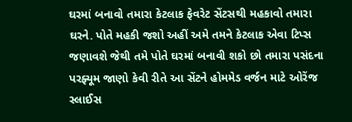ઘરમાં બનાવો તમારા કેટલાક ફેવરેટ સેંટસથી મહકાવો તમારા ઘરને. પોતે મહકી જશો અહીં અમે તમને કેટલાક એવા ટિપ્સ જણાવશે જેથી તમે પોતે ઘરમાં બનાવી શકો છો તમારા પસંદના પરફ્યૂમ જાણો કેવી રીતે આ સેંટને હોમમેડ વર્જન માટે ઓરેંજ સ્લાઈસ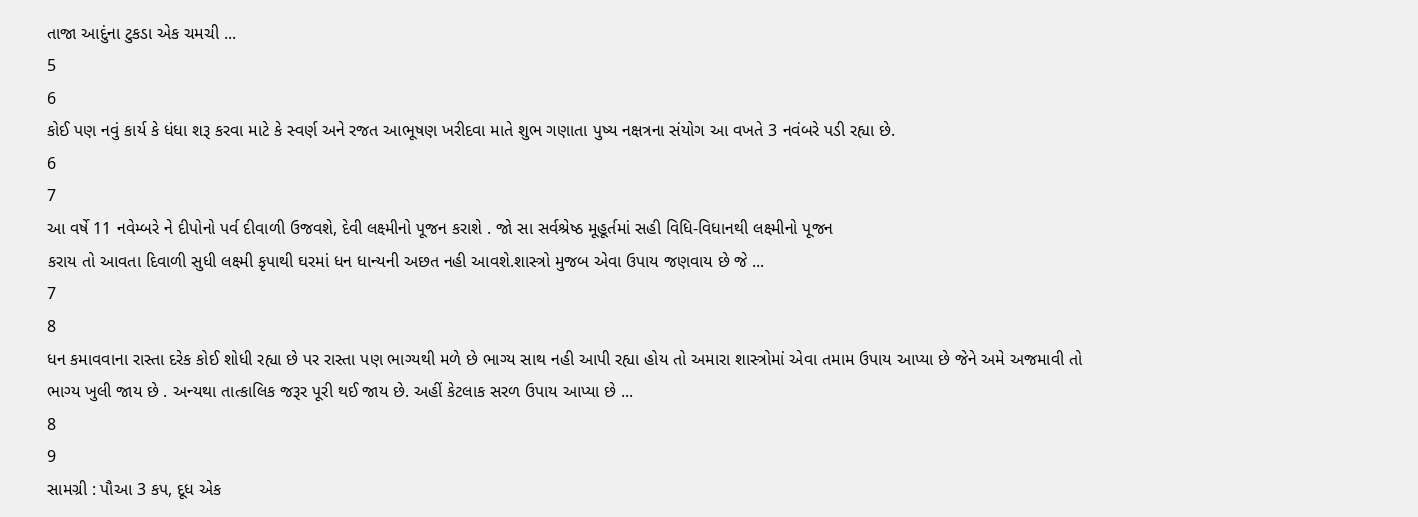તાજા આદુંના ટુકડા એક ચમચી ...
5
6
કોઈ પણ નવું કાર્ય કે ધંધા શરૂ કરવા માટે કે સ્વર્ણ અને રજત આભૂષણ ખરીદવા માતે શુભ ગણાતા પુષ્ય નક્ષત્રના સંયોગ આ વખતે 3 નવંબરે પડી રહ્યા છે.
6
7
આ વર્ષે 11 નવેમ્બરે ને દીપોનો પર્વ દીવાળી ઉજવશે, દેવી લક્ષ્મીનો પૂજન કરાશે . જો સા સર્વશ્રેષ્ઠ મૂહૂર્તમાં સહી વિધિ-વિધાનથી લક્ષ્મીનો પૂજન
કરાય તો આવતા દિવાળી સુધી લક્ષ્મી કૃપાથી ઘરમાં ધન ધાન્યની અછત નહી આવશે.શાસ્ત્રો મુજબ એવા ઉપાય જણવાય છે જે ...
7
8
ધન કમાવવાના રાસ્તા દરેક કોઈ શોધી રહ્યા છે પર રાસ્તા પણ ભાગ્યથી મળે છે ભાગ્ય સાથ નહી આપી રહ્યા હોય તો અમારા શાસ્ત્રોમાં એવા તમામ ઉપાય આપ્યા છે જેને અમે અજમાવી તો ભાગ્ય ખુલી જાય છે . અન્યથા તાત્કાલિક જરૂર પૂરી થઈ જાય છે. અહીં કેટલાક સરળ ઉપાય આપ્યા છે ...
8
9
સામગ્રી : પૌઆ 3 કપ, દૂધ એક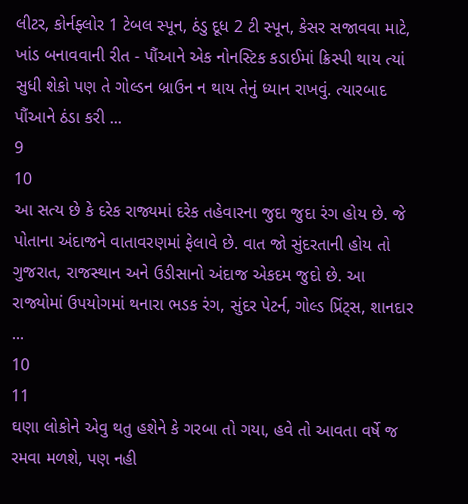લીટર, કોર્નફ્લોર 1 ટેબલ સ્પૂન, ઠંડુ દૂધ 2 ટી સ્પૂન, કેસર સજાવવા માટે, ખાંડ બનાવવાની રીત - પૌંઆને એક નોનસ્ટિક કડાઈમાં ક્રિસ્પી થાય ત્યાં સુધી શેકો પણ તે ગોલ્ડન બ્રાઉન ન થાય તેનું ધ્યાન રાખવું. ત્યારબાદ પૌંઆને ઠંડા કરી ...
9
10
આ સત્ય છે કે દરેક રાજ્યમાં દરેક તહેવારના જુદા જુદા રંગ હોય છે. જે પોતાના અંદાજને વાતાવરણમાં ફેલાવે છે. વાત જો સુંદરતાની હોય તો ગુજરાત, રાજસ્થાન અને ઉડીસાનો અંદાજ એકદમ જુદો છે. આ રાજ્યોમાં ઉપયોગમાં થનારા ભડક રંગ, સુંદર પેટર્ન, ગોલ્ડ પ્રિંટ્સ, શાનદાર ...
10
11
ઘણા લોકોને એવુ થતુ હશેને કે ગરબા તો ગયા, હવે તો આવતા વર્ષે જ રમવા મળશે, પણ નહી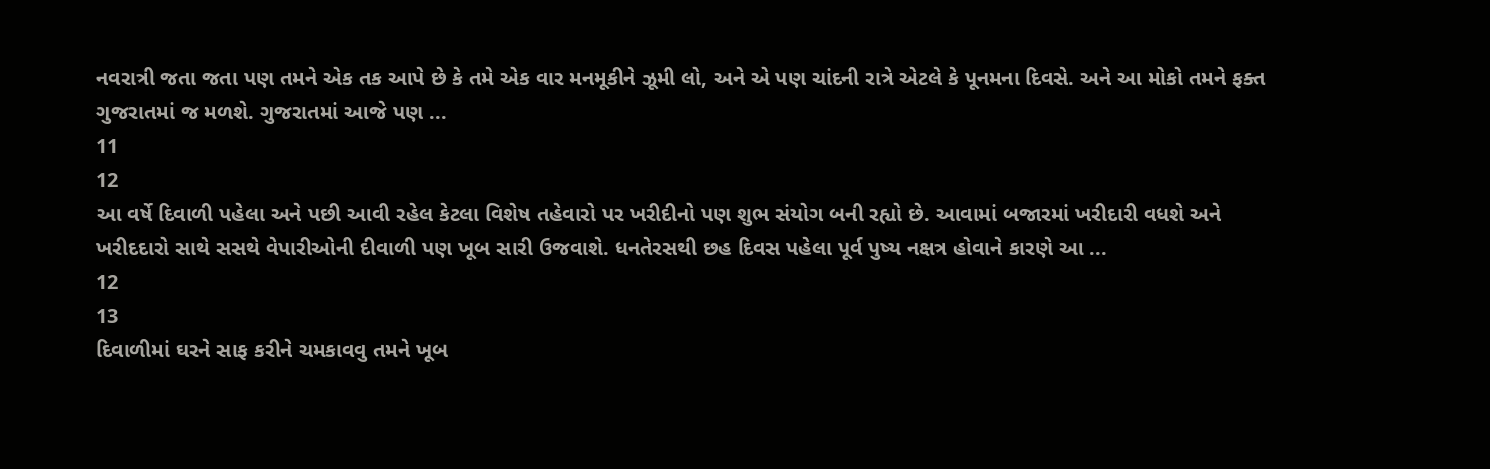નવરાત્રી જતા જતા પણ તમને એક તક આપે છે કે તમે એક વાર મનમૂકીને ઝૂમી લો, અને એ પણ ચાંદની રાત્રે એટલે કે પૂનમના દિવસે. અને આ મોકો તમને ફક્ત ગુજરાતમાં જ મળશે. ગુજરાતમાં આજે પણ ...
11
12
આ વર્ષે દિવાળી પહેલા અને પછી આવી રહેલ કેટલા વિશેષ તહેવારો પર ખરીદીનો પણ શુભ સંયોગ બની રહ્યો છે. આવામાં બજારમાં ખરીદારી વધશે અને ખરીદદારો સાથે સસથે વેપારીઓની દીવાળી પણ ખૂબ સારી ઉજવાશે. ધનતેરસથી છહ દિવસ પહેલા પૂર્વ પુષ્ય નક્ષત્ર હોવાને કારણે આ ...
12
13
દિવાળીમાં ઘરને સાફ કરીને ચમકાવવુ તમને ખૂબ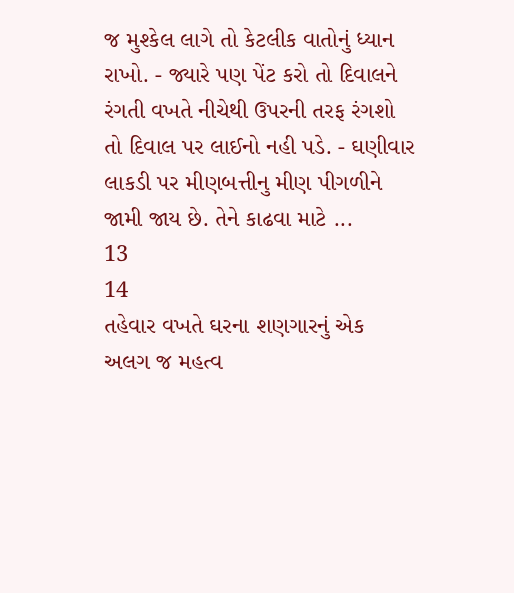જ મુશ્કેલ લાગે તો કેટલીક વાતોનું ધ્યાન રાખો. - જ્યારે પણ પેંટ કરો તો દિવાલને રંગતી વખતે નીચેથી ઉપરની તરફ રંગશો તો દિવાલ પર લાઈનો નહી પડે. - ઘણીવાર લાકડી પર મીણબત્તીનુ મીણ પીગળીને જામી જાય છે. તેને કાઢવા માટે ...
13
14
તહેવાર વખતે ઘરના શણગારનું એક અલગ જ મહત્વ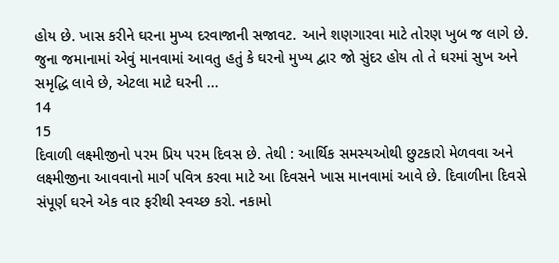હોય છે. ખાસ કરીને ઘરના મુખ્ય દરવાજાની સજાવટ. આને શણગારવા માટે તોરણ ખુબ જ લાગે છે. જુના જમાનામાં એવું માનવામાં આવતુ હતું કે ઘરનો મુખ્ય દ્વાર જો સુંદર હોય તો તે ઘરમાં સુખ અને સમૃદ્ધિ લાવે છે, એટલા માટે ઘરની ...
14
15
દિવાળી લક્ષ્મીજીનો પરમ પ્રિય પરમ દિવસ છે. તેથી : આર્થિક સમસ્યઓથી છુટકારો મેળવવા અને લક્ષ્મીજીના આવવાનો માર્ગ પવિત્ર કરવા માટે આ દિવસને ખાસ માનવામાં આવે છે. દિવાળીના દિવસે સંપૂર્ણ ઘરને એક વાર ફરીથી સ્વચ્છ કરો. નકામો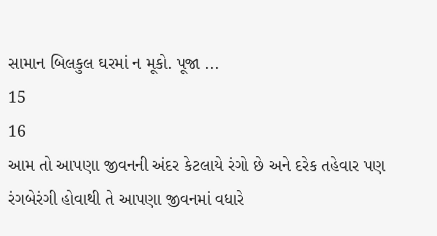સામાન બિલકુલ ઘરમાં ન મૂકો. પૂજા ...
15
16
આમ તો આપણા જીવનની અંદર કેટલાયે રંગો છે અને દરેક તહેવાર પણ રંગબેરંગી હોવાથી તે આપણા જીવનમાં વધારે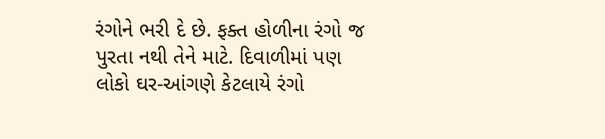રંગોને ભરી દે છે. ફક્ત હોળીના રંગો જ પુરતા નથી તેને માટે. દિવાળીમાં પણ લોકો ઘર-આંગણે કેટલાયે રંગો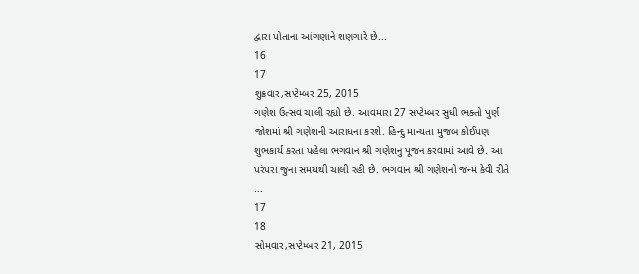દ્વારા પોતાના આંગણાને શણગારે છે...
16
17
શુક્રવાર,સપ્ટેમ્બર 25, 2015
ગણેશ ઉત્સવ ચાલી રહ્યો છે. આવમારા 27 સપ્ટેમ્બર સુધી ભક્તો પુર્ણ જોશમાં શ્રી ગણેશની આરાધના કરશે. હિન્દુ માન્યતા મુજબ કોઈપણ શુભકાર્ય કરતા પહેલા ભગવાન શ્રી ગણેશનુ પૂજન કરવામાં આવે છે. આ પરંપરા જુના સમયથી ચાલી રહી છે. ભગવાન શ્રી ગણેશનો જન્મ કેવી રીતે ...
17
18
સોમવાર,સપ્ટેમ્બર 21, 2015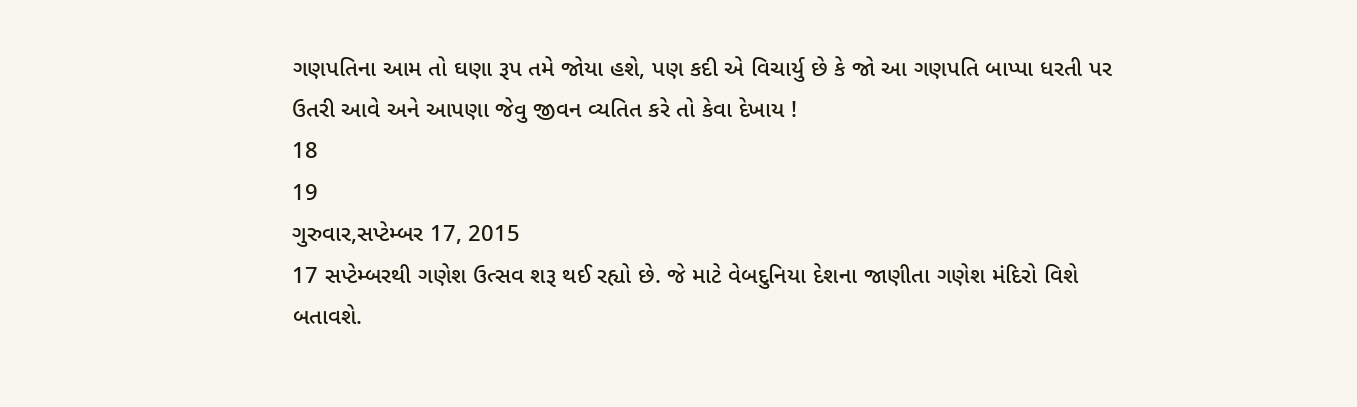ગણપતિના આમ તો ઘણા રૂપ તમે જોયા હશે, પણ કદી એ વિચાર્યુ છે કે જો આ ગણપતિ બાપ્પા ધરતી પર ઉતરી આવે અને આપણા જેવુ જીવન વ્યતિત કરે તો કેવા દેખાય !
18
19
ગુરુવાર,સપ્ટેમ્બર 17, 2015
17 સપ્ટેમ્બરથી ગણેશ ઉત્સવ શરૂ થઈ રહ્યો છે. જે માટે વેબદુનિયા દેશના જાણીતા ગણેશ મંદિરો વિશે બતાવશે.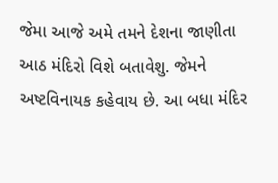જેમા આજે અમે તમને દેશના જાણીતા આઠ મંદિરો વિશે બતાવેશુ. જેમને અષ્ટવિનાયક કહેવાય છે. આ બધા મંદિર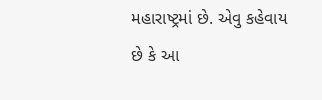મહારાષ્ટ્રમાં છે. એવુ કહેવાય છે કે આ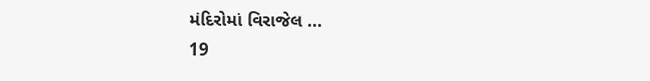મંદિરોમાં વિરાજેલ ...
19